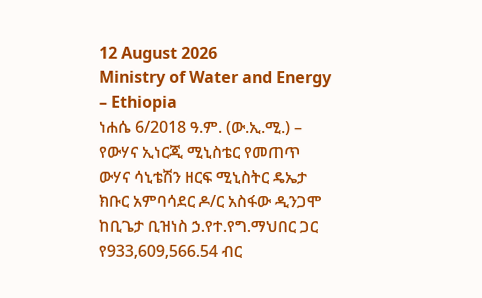12 August 2026
Ministry of Water and Energy – Ethiopia
ነሐሴ 6/2018 ዓ.ም. (ው.ኢ.ሚ.) – የውሃና ኢነርጂ ሚኒስቴር የመጠጥ ውሃና ሳኒቴሽን ዘርፍ ሚኒስትር ዴኤታ ክቡር አምባሳደር ዶ/ር አስፋው ዲንጋሞ ከቢጌታ ቢዝነስ ኃ.የተ.የግ.ማህበር ጋር የ933,609,566.54 ብር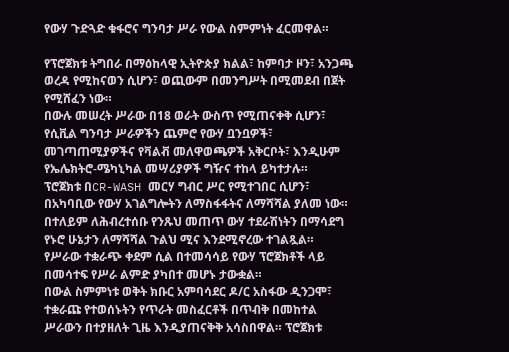የውሃ ጉድጓድ ቁፋሮና ግንባታ ሥራ የውል ስምምነት ፈርመዋል።

የፕሮጀክቱ ትግበራ በማዕከላዊ ኢትዮጵያ ክልል፣ ከምባታ ዞን፣ አንጋጫ ወረዳ የሚከናወን ሲሆን፣ ወጪውም በመንግሥት በሚመደብ በጀት የሚሸፈን ነው።
በውሉ መሠረት ሥራው በ18 ወራት ውስጥ የሚጠናቀቅ ሲሆን፣ የሲቪል ግንባታ ሥራዎችን ጨምሮ የውሃ ቧንቧዎች፣ መገጣጠሚያዎችና የቫልቭ መለዋወጫዎች አቅርቦት፣ እንዲሁም የኤሌክትሮ-ሜካኒካል መሣሪያዎች ግዥና ተከላ ይካተታሉ።
ፕሮጀክቱ በCR-WASH መርሃ ግብር ሥር የሚተገበር ሲሆን፣ በአካባቢው የውሃ አገልግሎትን ለማስፋፋትና ለማሻሻል ያለመ ነው። በተለይም ለሕብረተሰቡ የንጹህ መጠጥ ውሃ ተደራሽነትን በማሳደግ የኑሮ ሁኔታን ለማሻሻል ጉልህ ሚና እንደሚኖረው ተገልጿል።
የሥራው ተቋራጭ ቀደም ሲል በተመሳሳይ የውሃ ፕሮጀክቶች ላይ በመሳተፍ የሥራ ልምድ ያካበተ መሆኑ ታውቋል።
በውል ስምምነቱ ወቅት ክቡር አምባሳደር ዶ/ር አስፋው ዲንጋሞ፣ ተቋራጩ የተወሰኑትን የጥራት መስፈርቶች በጥብቅ በመከተል ሥራውን በተያዘለት ጊዜ እንዲያጠናቅቅ አሳስበዋል። ፕሮጀክቱ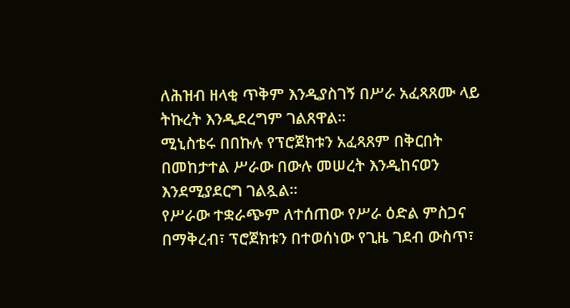ለሕዝብ ዘላቂ ጥቅም እንዲያስገኝ በሥራ አፈጻጸሙ ላይ ትኩረት እንዲደረግም ገልጸዋል።
ሚኒስቴሩ በበኩሉ የፕሮጀክቱን አፈጻጸም በቅርበት በመከታተል ሥራው በውሉ መሠረት እንዲከናወን እንደሚያደርግ ገልጿል።
የሥራው ተቋራጭም ለተሰጠው የሥራ ዕድል ምስጋና በማቅረብ፣ ፕሮጀክቱን በተወሰነው የጊዜ ገደብ ውስጥ፣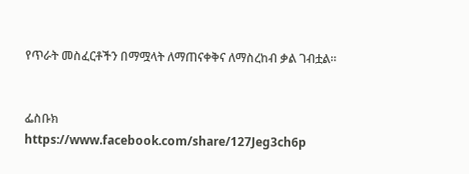የጥራት መስፈርቶችን በማሟላት ለማጠናቀቅና ለማስረከብ ቃል ገብቷል።


ፌስቡክ
https://www.facebook.com/share/127Jeg3ch6p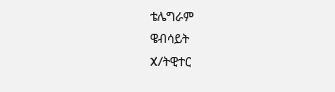ቴሌግራም
ዌብሳይት
X/ትዊተር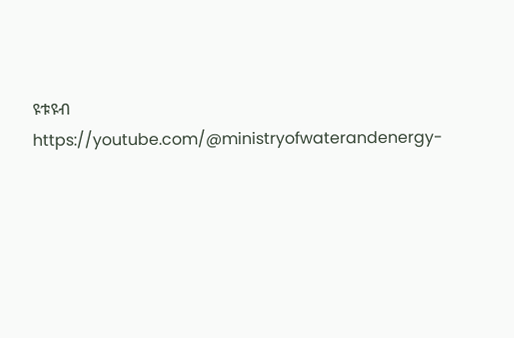ዩቱዩብ
https://youtube.com/@ministryofwaterandenergy-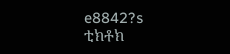e8842?s
ቲክቶክ